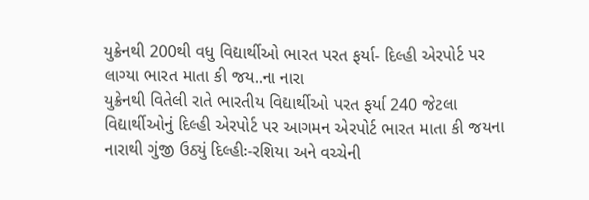યુક્રેનથી 200થી વધુ વિદ્યાર્થીઓ ભારત પરત ફર્યા- દિલ્હી એરપોર્ટ પર લાગ્યા ભારત માતા કી જય..ના નારા
યુક્રેનથી વિતેલી રાતે ભારતીય વિદ્યાર્થીઓ પરત ફર્યા 240 જેટલા વિદ્યાર્થીઓનું દિલ્હી એરપોર્ટ પર આગમન એરપોર્ટ ભારત માતા કી જયના નારાથી ગુંજી ઉઠ્યું દિલ્હીઃ-રશિયા અને વચ્ચેની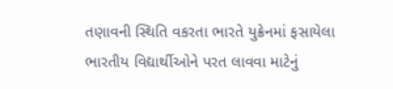તણાવની સ્થિતિ વકરતા ભારતે યુક્રેનમાં ફસાયેલા ભારતીય વિદ્યાર્થીઓને પરત લાવવા માટેનું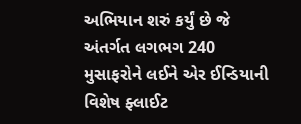અભિયાન શરું કર્યું છે જે અંતર્ગત લગભગ 240 મુસાફરોને લઈને એર ઈન્ડિયાની વિશેષ ફ્લાઈટ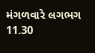મંગળવારે લગભગ 11.30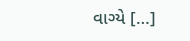વાગ્યે […]